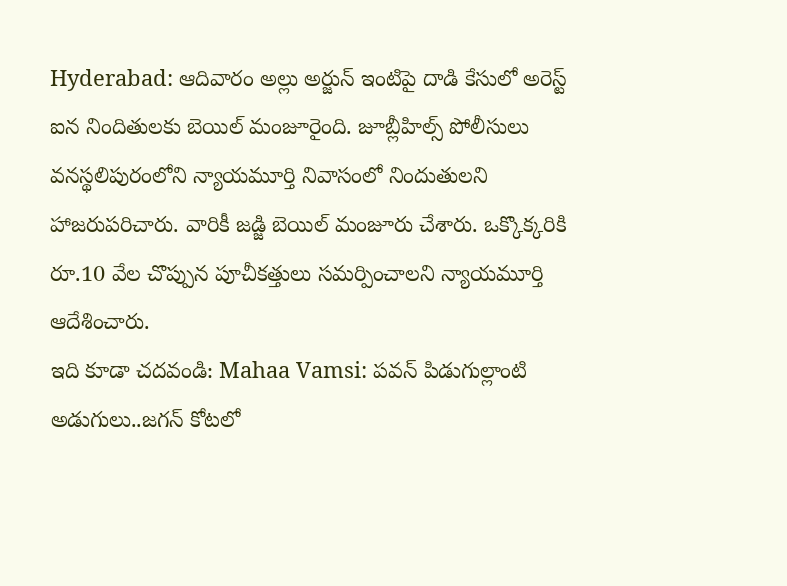Hyderabad: ఆదివారం అల్లు అర్జున్ ఇంటిపై దాడి కేసులో అరెస్ట్ ఐన నిందితులకు బెయిల్ మంజూరైంది. జూబ్లీహిల్స్ పోలీసులు వనస్థలిపురంలోని న్యాయమూర్తి నివాసంలో నిందుతులని హాజరుపరిచారు. వారికీ జడ్జి బెయిల్ మంజూరు చేశారు. ఒక్కొక్కరికి రూ.10 వేల చొప్పున పూచీకత్తులు సమర్పించాలని న్యాయమూర్తి ఆదేశించారు.
ఇది కూడా చదవండి: Mahaa Vamsi: పవన్ పిడుగుల్లాంటి అడుగులు..జగన్ కోటలో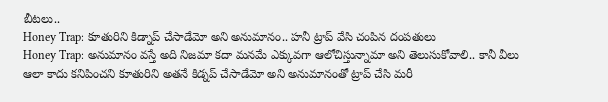బీటలు..
Honey Trap: కూతురిని కిడ్నాప్ చేసాడేమో అని అనుమానం.. హనీ ట్రాప్ వేసి చంపిన దంపతులు
Honey Trap: అనుమానం వస్తే అది నిజమా కదా మనమే ఎక్కువగా ఆలోచిస్తున్నామా అని తెలుసుకోవాలి.. కానీ వీలు ఆలా కాదు కనిపించని కూతురిని అతనే కిడ్నప్ చేసాడేమో అని అనుమానంతో ట్రాప్ చేసి మరీ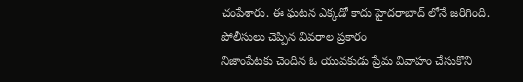చంపేశారు. ఈ ఘటన ఎక్కడో కాదు హైదరాబాద్ లోనే జరిగింది.
పోలీసులు చెప్పిన వివరాల ప్రకారం
నిజాంపేటకు చెందిన ఓ యువకుడు ప్రేమ వివాహం చేసుకొని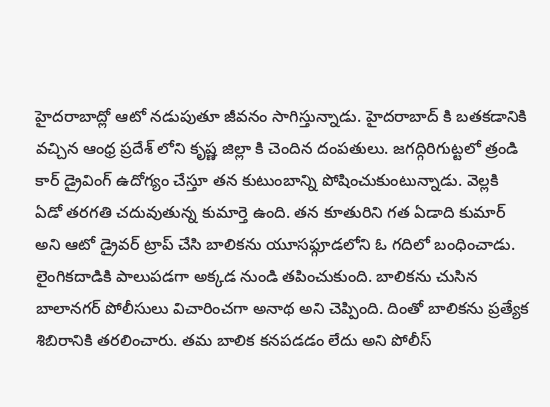హైదరాబాద్లో ఆటో నడుపుతూ జీవనం సాగిస్తున్నాడు. హైదరాబాద్ కి బతకడానికి వచ్చిన ఆంధ్ర ప్రదేశ్ లోని కృష్ణ జిల్లా కి చెందిన దంపతులు. జగద్గిరిగుట్టలో త్రండి కార్ డ్రైవింగ్ ఉదోగ్యం చేస్తూ తన కుటుంబాన్ని పోషించుకుంటున్నాడు. వెల్లకి ఏడో తరగతి చదువుతున్న కుమార్తె ఉంది. తన కూతురిని గత ఏడాది కుమార్ అని ఆటో డ్రైవర్ ట్రాప్ చేసి బాలికను యూసఫ్గూడలోని ఓ గదిలో బంధించాడు. లైంగికదాడికి పాలుపడగా అక్కడ నుండి తపించుకుంది. బాలికను చుసిన బాలానగర్ పోలీసులు విచారించగా అనాథ అని చెప్పింది. దింతో బాలికను ప్రత్యేక శిబిరానికి తరలించారు. తమ బాలిక కనపడడం లేదు అని పోలీస్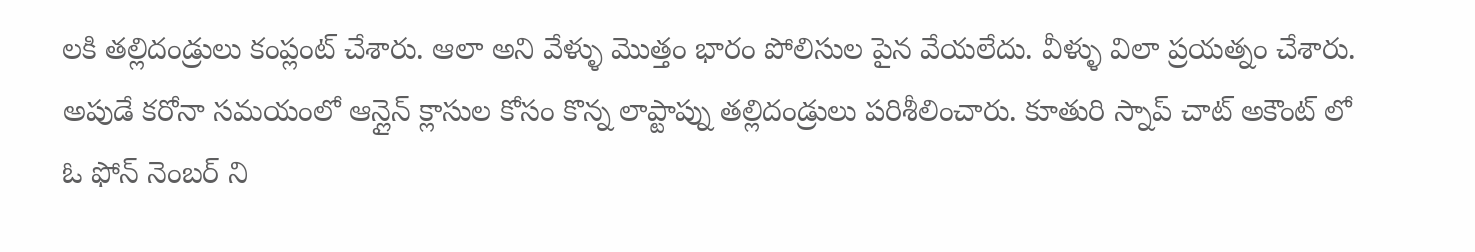లకి తల్లిదండ్రులు కంప్లంట్ చేశారు. ఆలా అని వేళ్ళు మొత్తం భారం పోలిసుల పైన వేయలేదు. వీళ్ళు విలా ప్రయత్నం చేశారు. అపుడే కరోనా సమయంలో ఆన్లైన్ క్లాసుల కోసం కొన్న లాప్టాప్ను తల్లిదండ్రులు పరిశీలించారు. కూతురి స్నాప్ చాట్ అకౌంట్ లో ఓ ఫోన్ నెంబర్ ని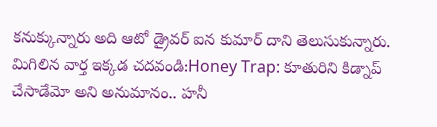కనుక్కున్నారు అది ఆటో డ్రైవర్ ఐన కుమార్ దాని తెలుసుకున్నారు.
మిగిలిన వార్త ఇక్కడ చదవండి:Honey Trap: కూతురిని కిడ్నాప్ చేసాడేమో అని అనుమానం.. హనీ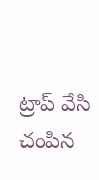ట్రాప్ వేసి చంపిన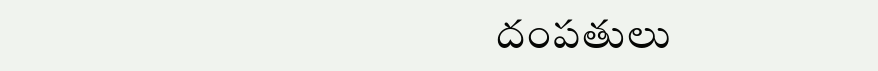దంపతులు